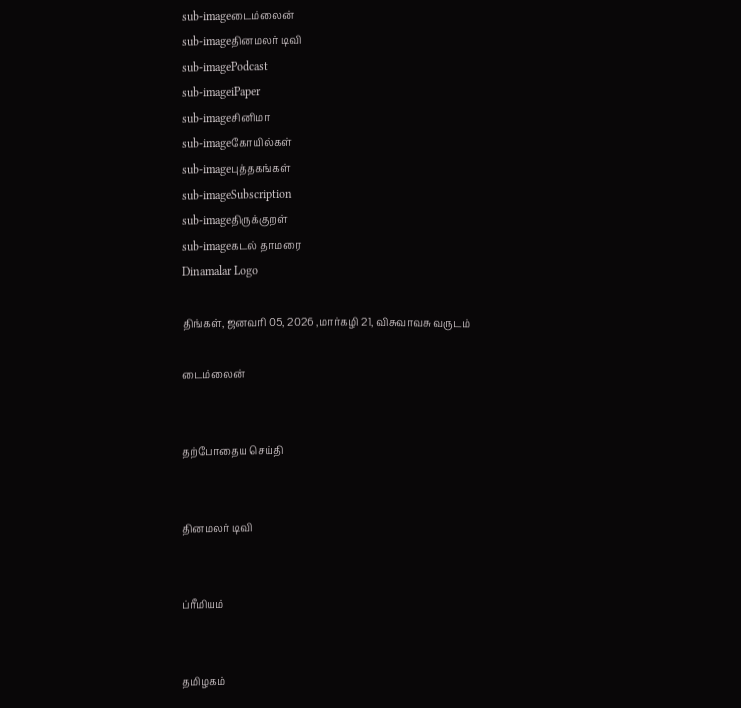sub-imageடைம்லைன்
sub-imageதினமலர் டிவி
sub-imagePodcast
sub-imageiPaper
sub-imageசினிமா
sub-imageகோயில்கள்
sub-imageபுத்தகங்கள்
sub-imageSubscription
sub-imageதிருக்குறள்
sub-imageகடல் தாமரை
Dinamalar Logo

திங்கள், ஜனவரி 05, 2026 ,மார்கழி 21, விசுவாவசு வருடம்

டைம்லைன்


தற்போதைய செய்தி


தினமலர் டிவி


ப்ரீமியம்


தமிழகம்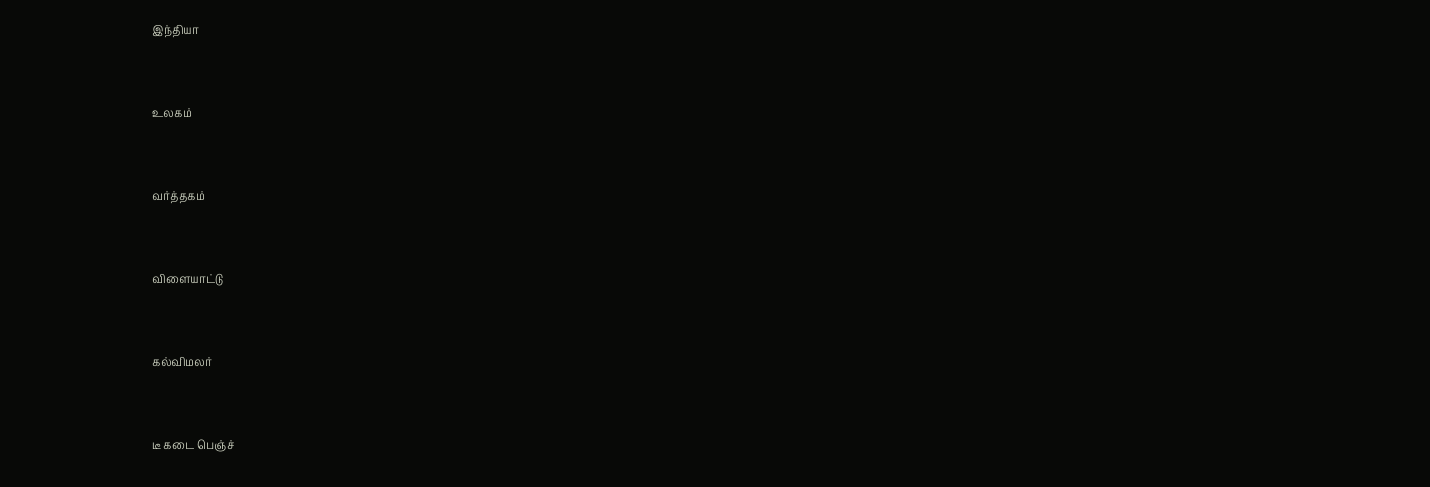இந்தியா


உலகம்


வர்த்தகம்


விளையாட்டு


கல்விமலர்


டீ கடை பெஞ்ச்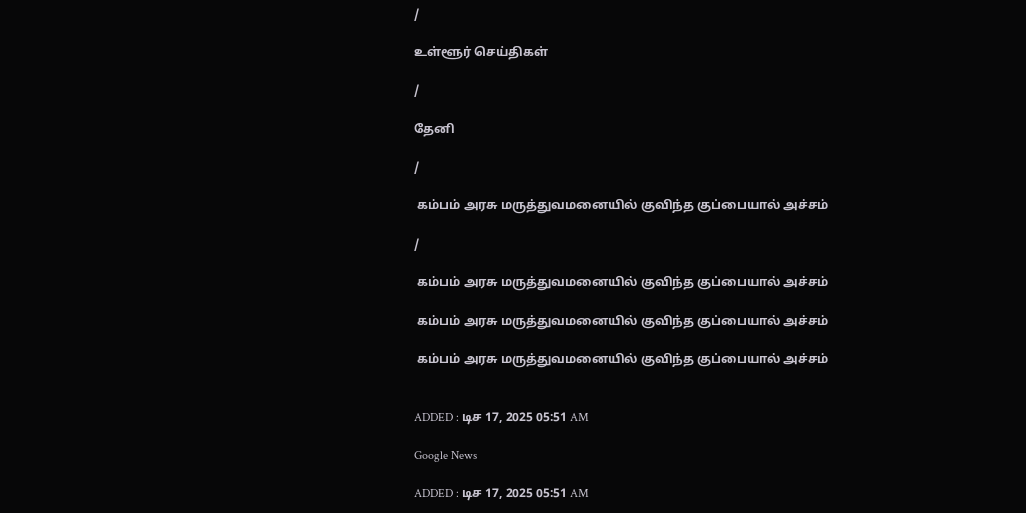/

உள்ளூர் செய்திகள்

/

தேனி

/

 கம்பம் அரசு மருத்துவமனையில் குவிந்த குப்பையால் அச்சம்

/

 கம்பம் அரசு மருத்துவமனையில் குவிந்த குப்பையால் அச்சம்

 கம்பம் அரசு மருத்துவமனையில் குவிந்த குப்பையால் அச்சம்

 கம்பம் அரசு மருத்துவமனையில் குவிந்த குப்பையால் அச்சம்


ADDED : டிச 17, 2025 05:51 AM

Google News

ADDED : டிச 17, 2025 05:51 AM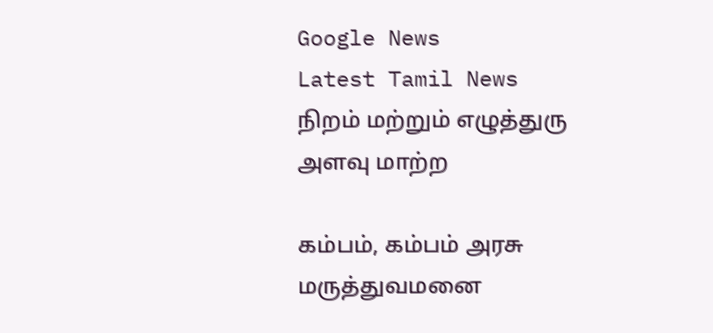Google News
Latest Tamil News
நிறம் மற்றும் எழுத்துரு அளவு மாற்ற

கம்பம், கம்பம் அரசு மருத்துவமனை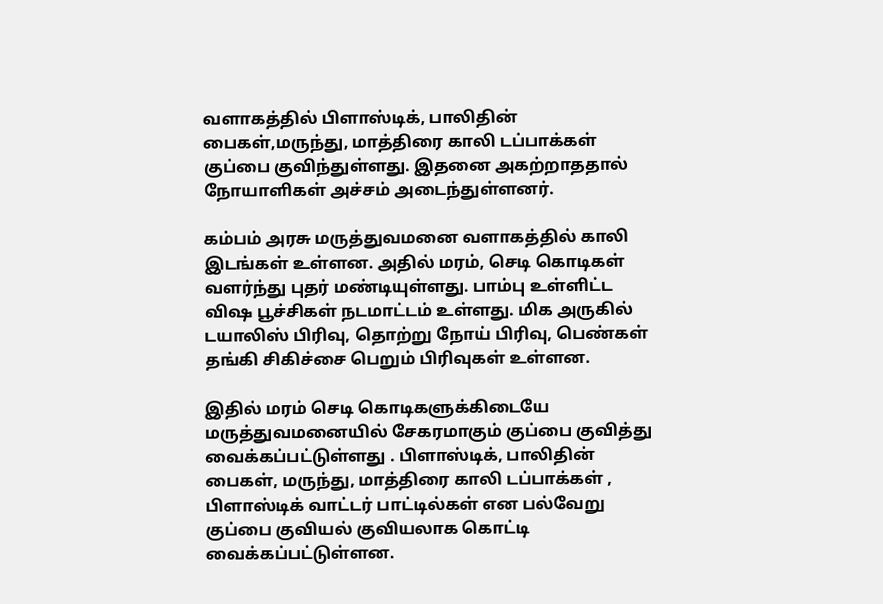வளாகத்தில் பிளாஸ்டிக், பாலிதின் பைகள்,மருந்து, மாத்திரை காலி டப்பாக்கள் குப்பை குவிந்துள்ளது. இதனை அகற்றாததால் நோயாளிகள் அச்சம் அடைந்துள்ளனர்.

கம்பம் அரசு மருத்துவமனை வளாகத்தில் காலி இடங்கள் உள்ளன. அதில் மரம், செடி கொடிகள் வளர்ந்து புதர் மண்டியுள்ளது. பாம்பு உள்ளிட்ட விஷ பூச்சிகள் நடமாட்டம் உள்ளது. மிக அருகில் டயாலிஸ் பிரிவு, தொற்று நோய் பிரிவு, பெண்கள் தங்கி சிகிச்சை பெறும் பிரிவுகள் உள்ளன.

இதில் மரம் செடி கொடிகளுக்கிடையே மருத்துவமனையில் சேகரமாகும் குப்பை குவித்து வைக்கப்பட்டுள்ளது . பிளாஸ்டிக், பாலிதின் பைகள், மருந்து, மாத்திரை காலி டப்பாக்கள் , பிளாஸ்டிக் வாட்டர் பாட்டில்கள் என பல்வேறு குப்பை குவியல் குவியலாக கொட்டி வைக்கப்பட்டுள்ளன.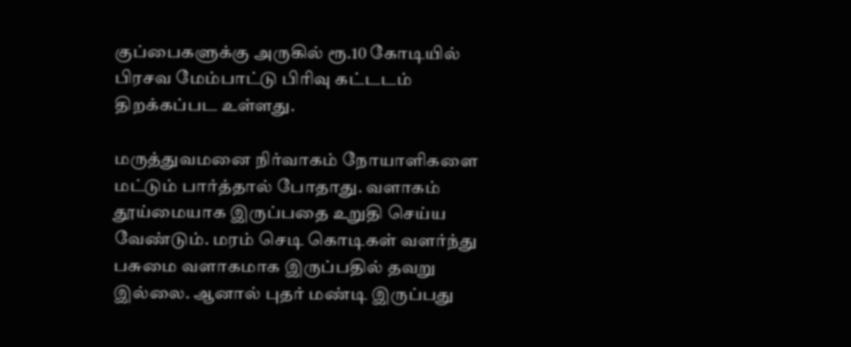குப்பைகளுக்கு அருகில் ரூ.10 கோடியில் பிரசவ மேம்பாட்டு பிரிவு கட்டடம் திறக்கப்பட உள்ளது.

மருத்துவமனை நிர்வாகம் நோயாளிகளை மட்டும் பார்த்தால் போதாது. வளாகம் தூய்மையாக இருப்பதை உறுதி செய்ய வேண்டும். மரம் செடி கொடிகள் வளர்ந்து பசுமை வளாகமாக இருப்பதில் தவறு இல்லை. ஆனால் புதர் மண்டி இருப்பது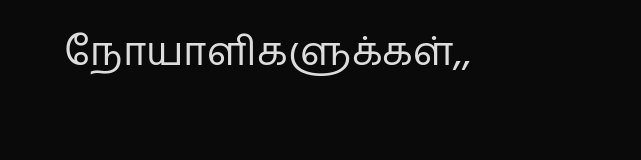நோயாளிகளுக்கள்,,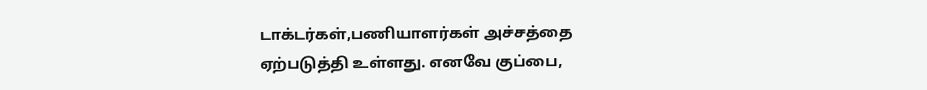டாக்டர்கள்,பணியாளர்கள் அச்சத்தை ஏற்படுத்தி உள்ளது. எனவே குப்பை,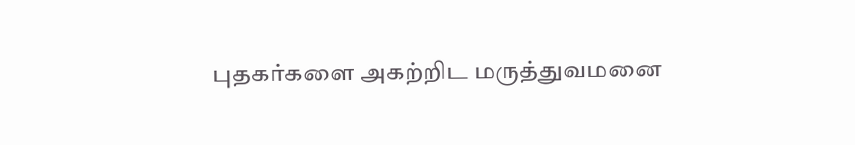புதகர்களை அகற்றிட மருத்துவமனை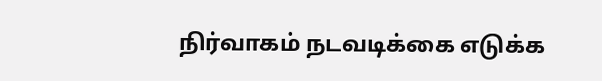நிர்வாகம் நடவடிக்கை எடுக்க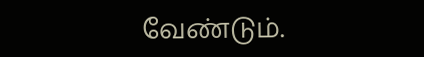வேண்டும்.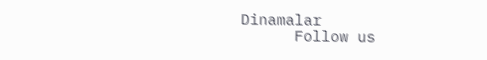Dinamalar
      Follow us